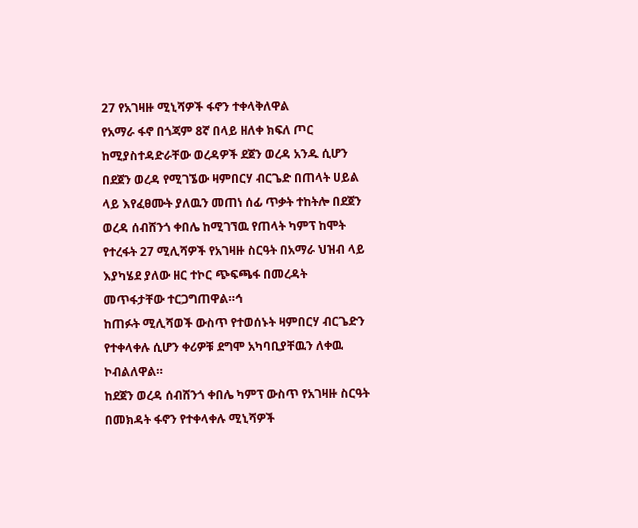27 የአገዛዙ ሚኒሻዎች ፋኖን ተቀላቅለዋል
የአማራ ፋኖ በጎጃም 8ኛ በላይ ዘለቀ ክፍለ ጦር ከሚያስተዳድራቸው ወረዳዎች ደጀን ወረዳ አንዱ ሲሆን በደጀን ወረዳ የሚገኜው ዛምበርሃ ብርጌድ በጠላት ሀይል ላይ እየፈፀሙት ያለዉን መጠነ ሰፊ ጥቃት ተከትሎ በደጀን ወረዳ ሰብሸንጎ ቀበሌ ከሚገኘዉ የጠላት ካምፕ ከሞት የተረፋት 27 ሚሊሻዎች የአገዛዙ ስርዓት በአማራ ህዝብ ላይ እያካሄደ ያለው ዘር ተኮር ጭፍጫፋ በመረዳት መጥፋታቸው ተርጋግጠዋል።ኅ
ከጠፉት ሚሊሻወች ውስጥ የተወሰኑት ዛምበርሃ ብርጌድን የተቀላቀሉ ሲሆን ቀሪዎቹ ደግሞ አካባቢያቸዉን ለቀዉ ኮብልለዋል።
ከደጀን ወረዳ ሰብሸንጎ ቀበሌ ካምፕ ውስጥ የአገዛዙ ስርዓት በመክዳት ፋኖን የተቀላቀሉ ሚኒሻዎች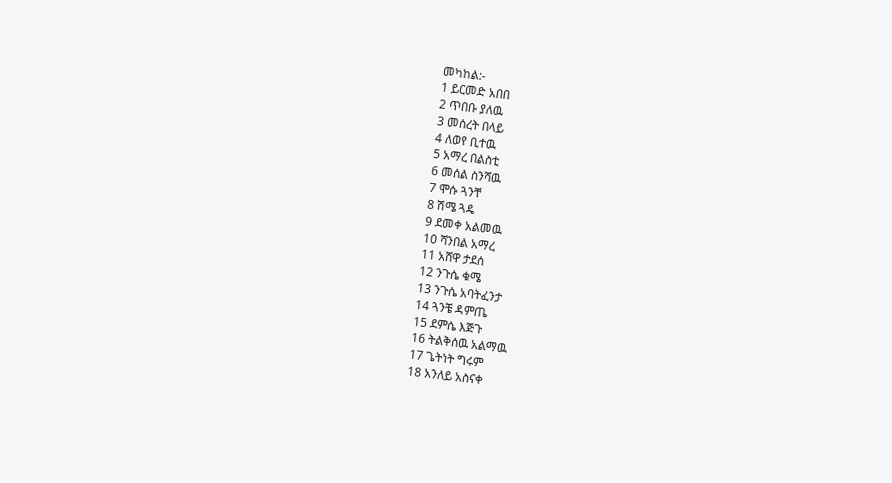መካከል:-
1 ይርመድ አበበ
2 ጥበቡ ያለዉ
3 መሰረት በላይ
4 ለወየ ቢተዉ
5 አማረ በልስቲ
6 መሰል ስንሻዉ
7 ሞሱ ጓንቸ
8 ሽሜ ጓዴ
9 ደመቀ አልመዉ
10 ሻንበል አማረ
11 አሸዋ ታደሰ
12 ንጉሴ ቁሜ
13 ንጉሴ አባትፈንታ
14 ጓንቼ ዳምጤ
15 ደምሴ እጅጉ
16 ትልቅሰዉ አልማዉ
17 ጌትነት ግሩም
18 አንለይ አስናቀ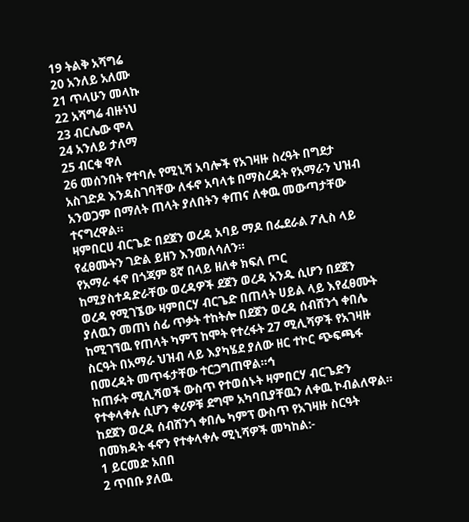19 ትልቅ አሻግሬ
20 አንለይ አለሙ
21 ጥላሁን መላኩ
22 አሻግሬ ብዙነህ
23 ብርሌው ሞላ
24 አንለይ ታለማ
25 ብርቁ ዋለ
26 መሰንበት የተባሉ የሚኒሻ አባሎች የአገዛዙ ስረዓት በግደታ አስገድዶ እንዳስገባቸው ለፋኖ አባላቱ በማስረዳት የአማራን ህዝብ አንወጋም በማለት ጠላት ያለበትን ቀጠና ለቀዉ መውጣታቸው ተናግረዋል።
ዛምበርሀ ብርጌድ በደጀን ወረዳ አባይ ማዶ በፌደራል ፖሊስ ላይ የፈፀሙትን ገድል ይዘን እንመለሳለን።
የአማራ ፋኖ በጎጃም 8ኛ በላይ ዘለቀ ክፍለ ጦር ከሚያስተዳድራቸው ወረዳዎች ደጀን ወረዳ አንዱ ሲሆን በደጀን ወረዳ የሚገኜው ዛምበርሃ ብርጌድ በጠላት ሀይል ላይ እየፈፀሙት ያለዉን መጠነ ሰፊ ጥቃት ተከትሎ በደጀን ወረዳ ሰብሸንጎ ቀበሌ ከሚገኘዉ የጠላት ካምፕ ከሞት የተረፋት 27 ሚሊሻዎች የአገዛዙ ስርዓት በአማራ ህዝብ ላይ እያካሄደ ያለው ዘር ተኮር ጭፍጫፋ በመረዳት መጥፋታቸው ተርጋግጠዋል።ኅ
ከጠፉት ሚሊሻወች ውስጥ የተወሰኑት ዛምበርሃ ብርጌድን የተቀላቀሉ ሲሆን ቀሪዎቹ ደግሞ አካባቢያቸዉን ለቀዉ ኮብልለዋል።
ከደጀን ወረዳ ሰብሸንጎ ቀበሌ ካምፕ ውስጥ የአገዛዙ ስርዓት በመክዳት ፋኖን የተቀላቀሉ ሚኒሻዎች መካከል:-
1 ይርመድ አበበ
2 ጥበቡ ያለዉ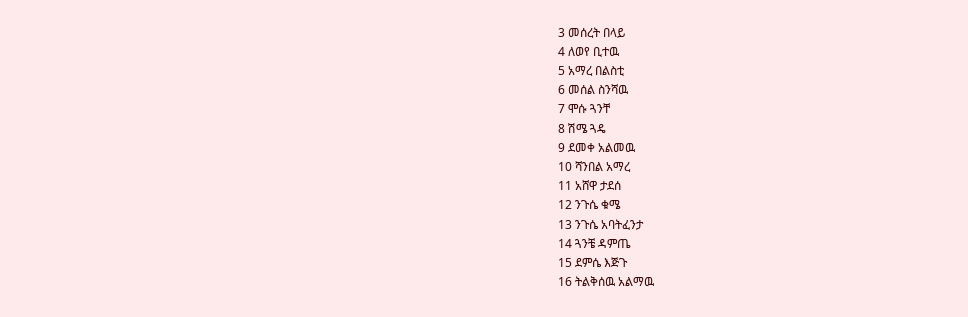3 መሰረት በላይ
4 ለወየ ቢተዉ
5 አማረ በልስቲ
6 መሰል ስንሻዉ
7 ሞሱ ጓንቸ
8 ሽሜ ጓዴ
9 ደመቀ አልመዉ
10 ሻንበል አማረ
11 አሸዋ ታደሰ
12 ንጉሴ ቁሜ
13 ንጉሴ አባትፈንታ
14 ጓንቼ ዳምጤ
15 ደምሴ እጅጉ
16 ትልቅሰዉ አልማዉ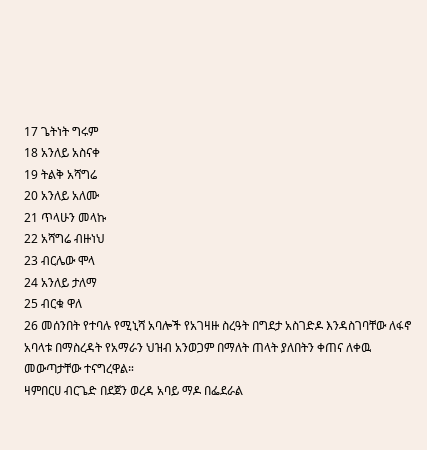17 ጌትነት ግሩም
18 አንለይ አስናቀ
19 ትልቅ አሻግሬ
20 አንለይ አለሙ
21 ጥላሁን መላኩ
22 አሻግሬ ብዙነህ
23 ብርሌው ሞላ
24 አንለይ ታለማ
25 ብርቁ ዋለ
26 መሰንበት የተባሉ የሚኒሻ አባሎች የአገዛዙ ስረዓት በግደታ አስገድዶ እንዳስገባቸው ለፋኖ አባላቱ በማስረዳት የአማራን ህዝብ አንወጋም በማለት ጠላት ያለበትን ቀጠና ለቀዉ መውጣታቸው ተናግረዋል።
ዛምበርሀ ብርጌድ በደጀን ወረዳ አባይ ማዶ በፌደራል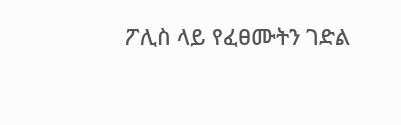ፖሊስ ላይ የፈፀሙትን ገድል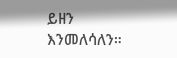ይዘን እንመለሳለን።